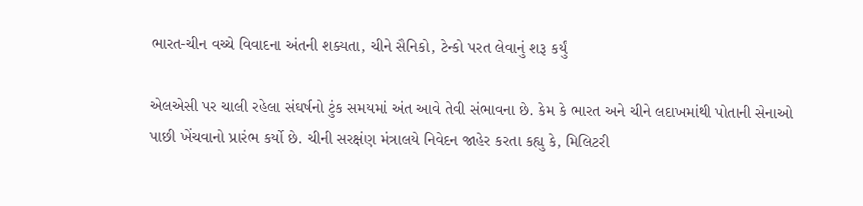ભારત-ચીન વચ્ચે વિવાદના અંતની શક્યતા, ચીને સૈનિકો, ટેન્કો પરત લેવાનું શરૂ કર્યું

એલએસી પર ચાલી રહેલા સંઘર્ષનો ટુંક સમયમાં અંત આવે તેવી સંભાવના છે. કેમ કે ભારત અને ચીને લદાખમાંથી પોતાની સેનાઓ પાછી ખેંચવાનો પ્રારંભ કર્યો છે. ચીની સરક્ષંણ મંત્રાલયે નિવેદન જાહેર કરતા કહ્યુ કે, મિલિટરી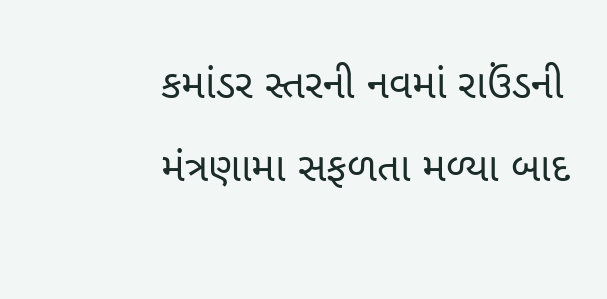કમાંડર સ્તરની નવમાં રાઉંડની મંત્રણામા સફળતા મળ્યા બાદ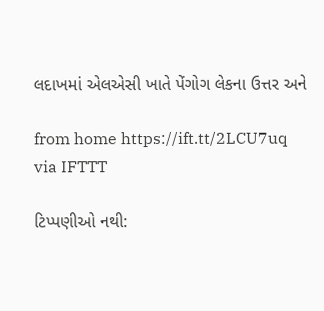લદાખમાં એલએસી ખાતે પેંગોગ લેકના ઉત્તર અને

from home https://ift.tt/2LCU7uq
via IFTTT

ટિપ્પણીઓ નથી: